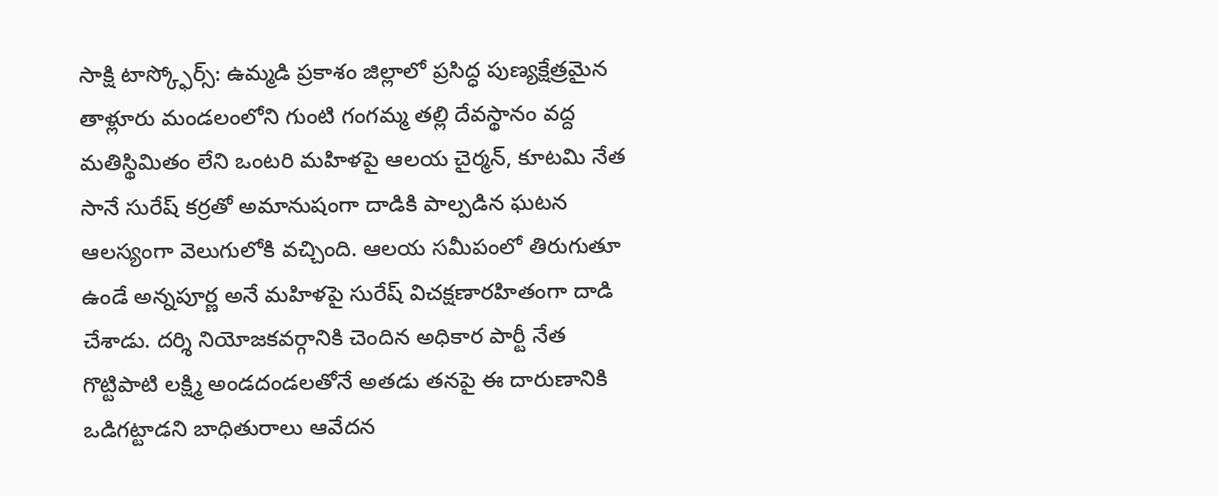సాక్షి టాస్క్ఫోర్స్: ఉమ్మడి ప్రకాశం జిల్లాలో ప్రసిద్ధ పుణ్యక్షేత్రమైన తాళ్లూరు మండలంలోని గుంటి గంగమ్మ తల్లి దేవస్థానం వద్ద మతిస్థిమితం లేని ఒంటరి మహిళపై ఆలయ చైర్మన్, కూటమి నేత సానే సురేష్ కర్రతో అమానుషంగా దాడికి పాల్పడిన ఘటన ఆలస్యంగా వెలుగులోకి వచ్చింది. ఆలయ సమీపంలో తిరుగుతూ ఉండే అన్నపూర్ణ అనే మహిళపై సురేష్ విచక్షణారహితంగా దాడి చేశాడు. దర్శి నియోజకవర్గానికి చెందిన అధికార పార్టీ నేత గొట్టిపాటి లక్ష్మి అండదండలతోనే అతడు తనపై ఈ దారుణానికి ఒడిగట్టాడని బాధితురాలు ఆవేదన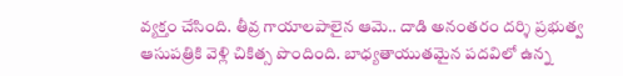వ్యక్తం చేసింది. తీవ్ర గాయాలపాలైన ఆమె.. దాడి అనంతరం దర్శి ప్రభుత్వ ఆసుపత్రికి వెళ్లి చికిత్స పొందింది. బాధ్యతాయుతమైన పదవిలో ఉన్న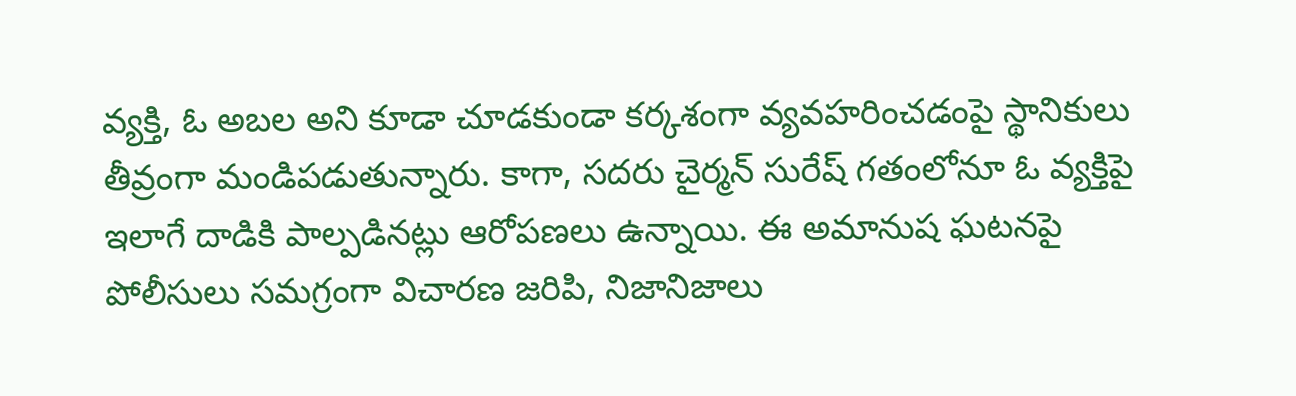వ్యక్తి, ఓ అబల అని కూడా చూడకుండా కర్కశంగా వ్యవహరించడంపై స్థానికులు తీవ్రంగా మండిపడుతున్నారు. కాగా, సదరు చైర్మన్ సురేష్ గతంలోనూ ఓ వ్యక్తిపై ఇలాగే దాడికి పాల్పడినట్లు ఆరోపణలు ఉన్నాయి. ఈ అమానుష ఘటనపై పోలీసులు సమగ్రంగా విచారణ జరిపి, నిజానిజాలు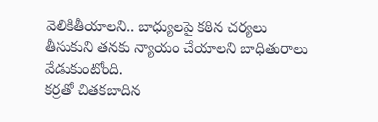వెలికితీయాలని.. బాధ్యులపై కఠిన చర్యలు తీసుకుని తనకు న్యాయం చేయాలని బాధితురాలు వేడుకుంటోంది.
కర్రతో చితకబాదిన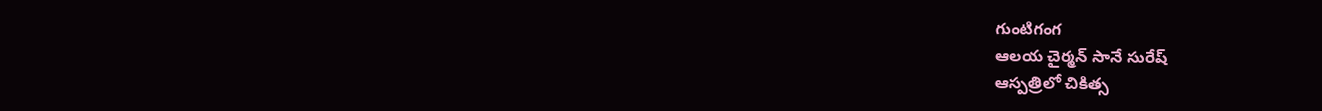గుంటిగంగ
ఆలయ చైర్మన్ సానే సురేష్
ఆస్పత్రిలో చికిత్స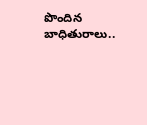పొందిన బాధితురాలు..